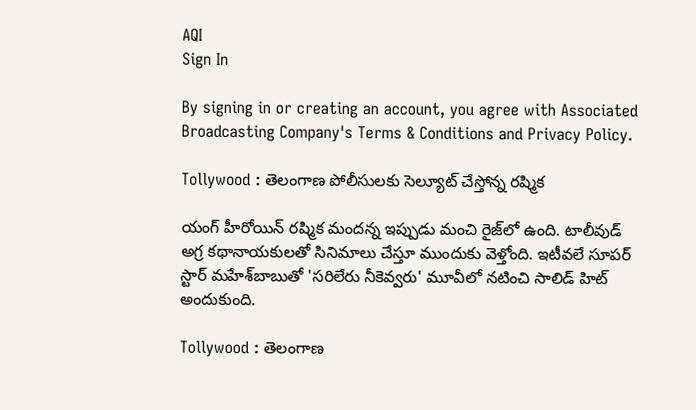AQI
Sign In

By signing in or creating an account, you agree with Associated Broadcasting Company's Terms & Conditions and Privacy Policy.

Tollywood : తెలంగాణ పోలీసులకు సెల్యూట్ చేస్తోన్న రష్మిక

యంగ్ హీరోయిన్ రష్మిక మందన్న ఇప్పుడు మంచి రైజ్‌లో ఉంది. టాలీవుడ్ అగ్ర కథానాయకులతో సినిమాలు చేస్తూ ముందుకు వెళ్తోంది. ఇటీవలే సూపర్ స్టార్ మహేశ్‌బాబుతో 'సరిలేరు నీకెవ్వరు' మూవీలో నటించి సాలిడ్ హిట్ అందుకుంది.

Tollywood : తెలంగాణ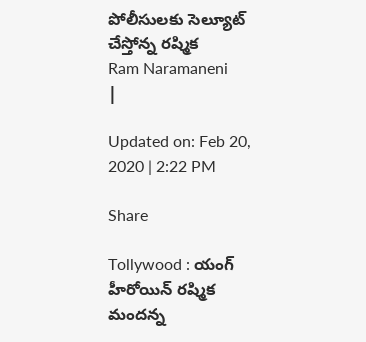పోలీసులకు సెల్యూట్ చేస్తోన్న రష్మిక
Ram Naramaneni
|

Updated on: Feb 20, 2020 | 2:22 PM

Share

Tollywood : యంగ్ హీరోయిన్ రష్మిక మందన్న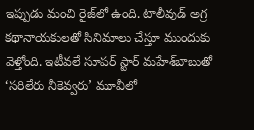ఇప్పుడు మంచి రైజ్‌లో ఉంది. టాలీవుడ్ అగ్ర కథానాయకులతో సినిమాలు చేస్తూ ముందుకు వెళ్తోంది. ఇటీవలే సూపర్ స్టార్ మహేశ్‌బాబుతో ‘సరిలేరు నీకెవ్వరు’ మూవీలో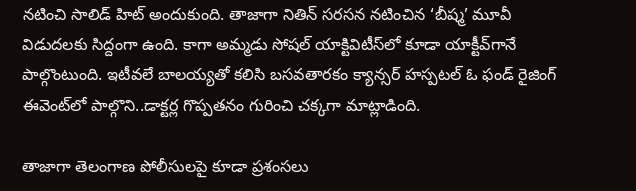నటించి సాలిడ్ హిట్ అందుకుంది. తాజాగా నితిన్ సరసన నటించిన ‘బీష్మ’ మూవీ విడుదలకు సిద్దంగా ఉంది. కాగా అమ్మడు సోషల్ యాక్టివిటీస్‌లో కూడా యాక్టీవ్‌గానే పాల్గొంటుంది. ఇటీవలే బాలయ్యతో కలిసి బసవతారకం క్యాన్సర్ హస్పటల్ ఓ ఫండ్ రైజింగ్ ఈవెంట్‌లో పాల్గొని..డాక్టర్ల గొప్పతనం గురించి చక్కగా మాట్లాడింది.

తాజాగా తెలంగాణ పోలీసులపై కూడా ప్రశంసలు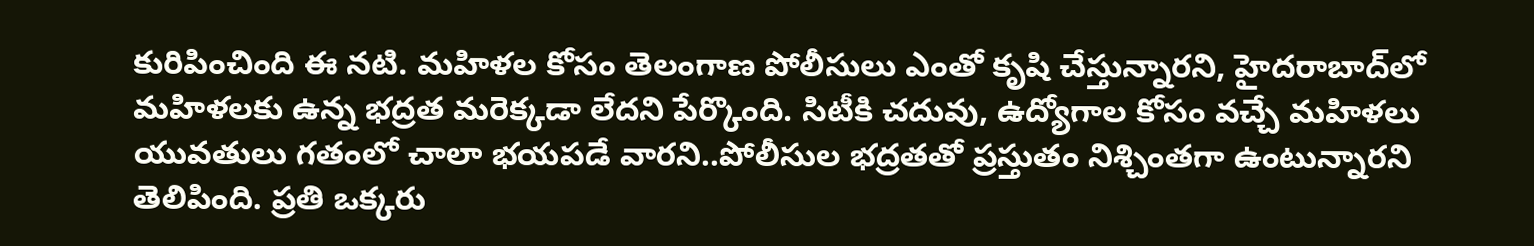కురిపించింది ఈ నటి. మహిళల కోసం తెలంగాణ పోలీసులు ఎంతో కృషి చేస్తున్నారని, హైదరాబాద్‌లో మహిళలకు ఉన్న భద్రత మరెక్కడా లేదని పేర్కొంది. సిటీకి చదువు, ఉద్యోగాల కోసం వచ్చే మహిళలు యువతులు గతంలో చాలా భయపడే వారని..పోలీసుల భద్రతతో ప్రస్తుతం నిశ్చింతగా ఉంటున్నారని తెలిపింది. ప్రతి ఒక్కరు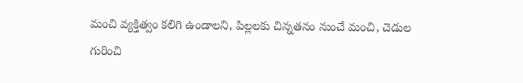మంచి వ్యక్తిత్వం కలిగి ఉండాలని, పిల్లలకు చిన్నతనం నుంచే మంచి, చెడుల గురించి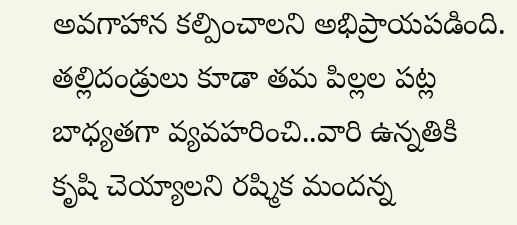అవగాహాన కల్పించాలని అభిప్రాయపడింది. తల్లిదండ్రులు కూడా తమ పిల్లల పట్ల బాధ్యతగా వ్యవహరించి..వారి ఉన్నతికి కృషి చెయ్యాలని రష్మిక మందన్న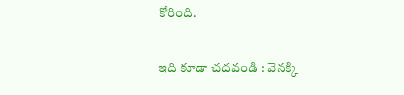కోరింది.

ఇది కూడా చదవండి : వెనక్కి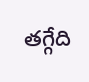తగ్గేది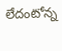లేదంటోన్న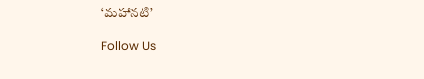‘మహానటి’

Follow Us